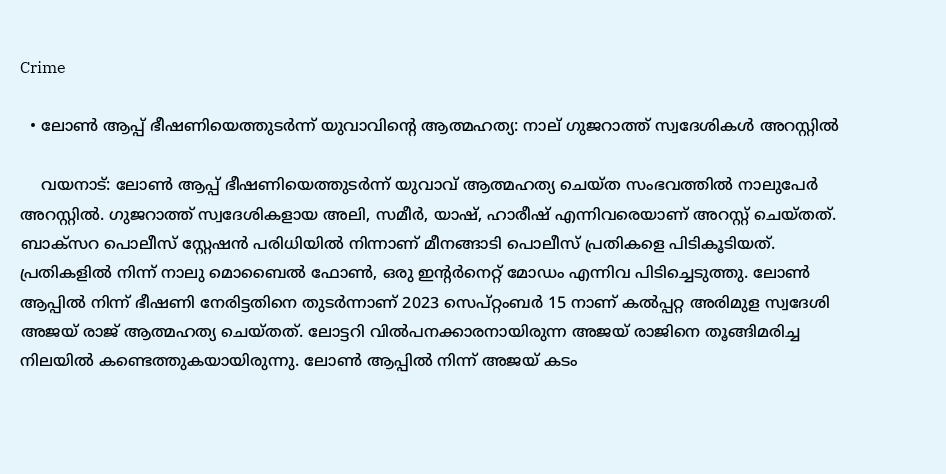Crime

  • ലോണ്‍ ആപ്പ് ഭീഷണിയെത്തുടര്‍ന്ന് യുവാവിന്റെ ആത്മഹത്യ: നാല് ഗുജറാത്ത് സ്വദേശികള്‍ അറസ്റ്റില്‍

    വയനാട്: ലോണ്‍ ആപ്പ് ഭീഷണിയെത്തുടര്‍ന്ന് യുവാവ് ആത്മഹത്യ ചെയ്ത സംഭവത്തില്‍ നാലുപേര്‍ അറസ്റ്റില്‍. ഗുജറാത്ത് സ്വദേശികളായ അലി, സമീര്‍, യാഷ്, ഹാരീഷ് എന്നിവരെയാണ് അറസ്റ്റ് ചെയ്തത്. ബാക്സറ പൊലീസ് സ്റ്റേഷന്‍ പരിധിയില്‍ നിന്നാണ് മീനങ്ങാടി പൊലീസ് പ്രതികളെ പിടികൂടിയത്. പ്രതികളില്‍ നിന്ന് നാലു മൊബൈല്‍ ഫോണ്‍, ഒരു ഇന്റര്‍നെറ്റ് മോഡം എന്നിവ പിടിച്ചെടുത്തു. ലോണ്‍ ആപ്പില്‍ നിന്ന് ഭീഷണി നേരിട്ടതിനെ തുടര്‍ന്നാണ് 2023 സെപ്റ്റംബര്‍ 15 നാണ് കല്‍പ്പറ്റ അരിമുള സ്വദേശി അജയ് രാജ് ആത്മഹത്യ ചെയ്തത്. ലോട്ടറി വില്‍പനക്കാരനായിരുന്ന അജയ് രാജിനെ തൂങ്ങിമരിച്ച നിലയില്‍ കണ്ടെത്തുകയായിരുന്നു. ലോണ്‍ ആപ്പില്‍ നിന്ന് അജയ് കടം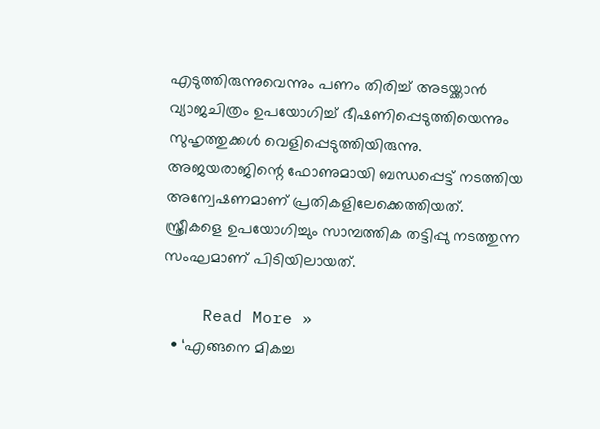എടുത്തിരുന്നുവെന്നും പണം തിരിച്ച് അടയ്ക്കാന്‍ വ്യാജചിത്രം ഉപയോഗിച്ച് ഭീഷണിപ്പെടുത്തിയെന്നും സുഹൃത്തുക്കള്‍ വെളിപ്പെടുത്തിയിരുന്നു. അജയരാജിന്റെ ഫോണുമായി ബന്ധപ്പെട്ട് നടത്തിയ അന്വേഷണമാണ് പ്രതികളിലേക്കെത്തിയത്. സ്ത്രീകളെ ഉപയോഗിച്ചും സാമ്പത്തിക തട്ടിപ്പു നടത്തുന്ന സംഘമാണ് പിടിയിലായത്.

    Read More »
  • ‘എങ്ങനെ മികച്ച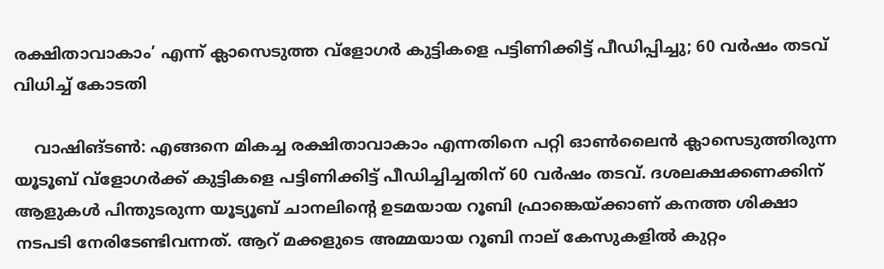രക്ഷിതാവാകാം’ എന്ന് ക്ലാസെടുത്ത വ്‌ളോഗര്‍ കുട്ടികളെ പട്ടിണിക്കിട്ട് പീഡിപ്പിച്ചു; 60 വര്‍ഷം തടവ് വിധിച്ച് കോടതി

    വാഷിങ്ടണ്‍: എങ്ങനെ മികച്ച രക്ഷിതാവാകാം എന്നതിനെ പറ്റി ഓണ്‍ലൈന്‍ ക്ലാസെടുത്തിരുന്ന യൂടൂബ് വ്‌ളോഗര്‍ക്ക് കുട്ടികളെ പട്ടിണിക്കിട്ട് പീഡിച്ചിച്ചതിന് 60 വര്‍ഷം തടവ്. ദശലക്ഷക്കണക്കിന് ആളുകള്‍ പിന്തുടരുന്ന യൂട്യൂബ് ചാനലിന്റെ ഉടമയായ റൂബി ഫ്രാങ്കെയ്ക്കാണ് കനത്ത ശിക്ഷാ നടപടി നേരിടേണ്ടിവന്നത്. ആറ് മക്കളുടെ അമ്മയായ റൂബി നാല് കേസുകളില്‍ കുറ്റം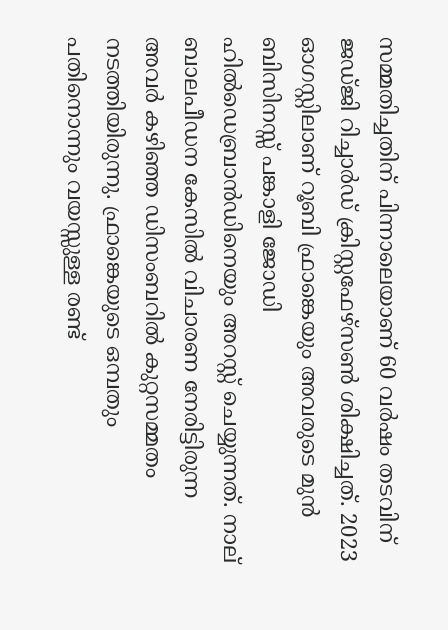സമ്മതിച്ചതിന് പിന്നാലെയാണ് 60 വര്‍ഷം തടവിന് ജഡ്ജി റിച്ചാര്‍ഡ് ക്രിസ്റ്റഫേഴ്‌സണ്‍ ശിക്ഷിച്ചത്. 2023 ഓഗസ്റ്റിലാണ് റൂബി ഫ്രാങ്കെയും അവരുടെ മുന്‍ ബിസിനസ്സ് പങ്കാളി ജോഡി ഹില്‍ഡെബ്രാന്‍ഡിനെയും അറസ്റ്റ് ചെയ്യുന്നത്. നാല് ബാലപീഡന കേസില്‍ വിചാരണ നേരിട്ടിരുന്ന അവര്‍ കഴിഞ്ഞ ഡിസംബറില്‍ കുറ്റസമ്മതം നടത്തിയിരുന്നു. ഫ്രാങ്കെയുടെ ഒമ്പതും പതിനൊന്നും വയസ്സുള്ള രണ്ട്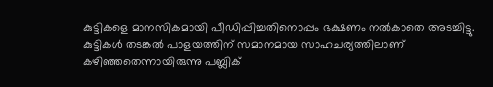കുട്ടികളെ മാനസികമായി പീഡിപ്പിച്ചതിനൊപ്പം ഭക്ഷണം നല്‍കാതെ അടച്ചിട്ടു. കുട്ടികള്‍ തടങ്കല്‍ പാളയത്തിന് സമാനമായ സാഹചര്യത്തിലാണ് കഴിഞ്ഞതെന്നായിരുന്നു പബ്ലിക്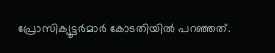പ്രോസിക്യൂട്ടര്‍മാര്‍ കോടതിയില്‍ പറഞ്ഞത്.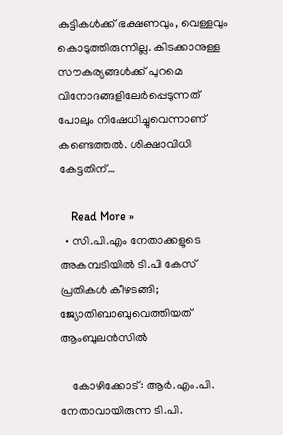കുട്ടികള്‍ക്ക് ഭക്ഷണവും, വെള്ളവും കൊടുത്തിരുന്നില്ല. കിടക്കാനുള്ള സൗകര്യങ്ങള്‍ക്ക് പുറമെ വിനോദങ്ങളിലേര്‍പ്പെടുന്നത് പോലും നിഷേധിച്ചുവെന്നാണ് കണ്ടെത്തല്‍. ശിക്ഷാവിധി കേട്ടതിന്…

    Read More »
  • സി.പി.എം നേതാക്കളുടെ അകമ്പടിയില്‍ ടി.പി കേസ് പ്രതികള്‍ കീഴടങ്ങി; ജ്യോതിബാബുവെത്തിയത് ആംബുലന്‍സില്‍

    കോഴിക്കോട്: ആര്‍.എം.പി. നേതാവായിരുന്ന ടി.പി.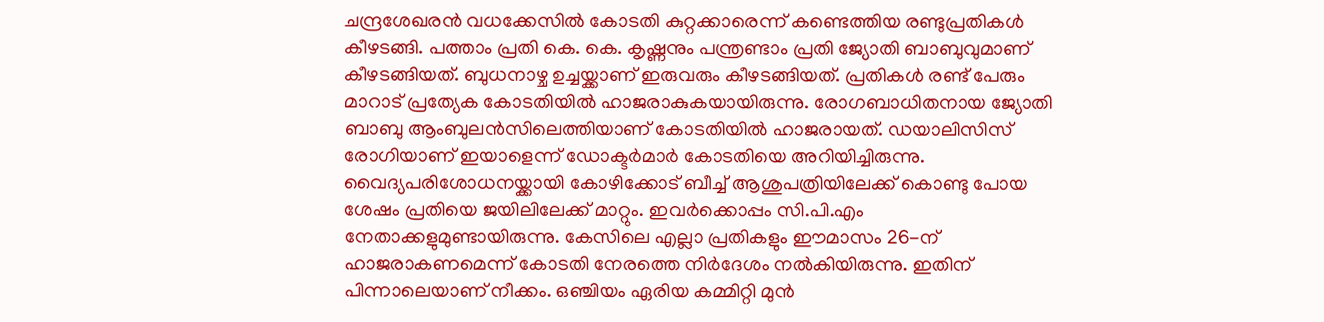ചന്ദ്രശേഖരന്‍ വധക്കേസില്‍ കോടതി കുറ്റക്കാരെന്ന് കണ്ടെത്തിയ രണ്ടുപ്രതികള്‍ കീഴടങ്ങി. പത്താം പ്രതി കെ. കെ. കൃഷ്ണനും പന്ത്രണ്ടാം പ്രതി ജ്യോതി ബാബുവുമാണ് കീഴടങ്ങിയത്. ബുധനാഴ്ച ഉച്ചയ്ക്കാണ് ഇരുവരും കീഴടങ്ങിയത്. പ്രതികള്‍ രണ്ട് പേരും മാറാട് പ്രത്യേക കോടതിയില്‍ ഹാജരാകുകയായിരുന്നു. രോഗബാധിതനായ ജ്യോതി ബാബു ആംബുലന്‍സിലെത്തിയാണ് കോടതിയില്‍ ഹാജരായത്. ഡയാലിസിസ് രോഗിയാണ് ഇയാളെന്ന് ഡോക്ടര്‍മാര്‍ കോടതിയെ അറിയിച്ചിരുന്നു. വൈദ്യപരിശോധനയ്ക്കായി കോഴിക്കോട് ബീച്ച് ആശുപത്രിയിലേക്ക് കൊണ്ടു പോയ ശേഷം പ്രതിയെ ജയിലിലേക്ക് മാറ്റും. ഇവര്‍ക്കൊപ്പം സി.പി.എം നേതാക്കളുമുണ്ടായിരുന്നു. കേസിലെ എല്ലാ പ്രതികളും ഈമാസം 26-ന് ഹാജരാകണമെന്ന് കോടതി നേരത്തെ നിര്‍ദേശം നല്‍കിയിരുന്നു. ഇതിന് പിന്നാലെയാണ് നീക്കം. ഒഞ്ചിയം ഏരിയ കമ്മിറ്റി മുന്‍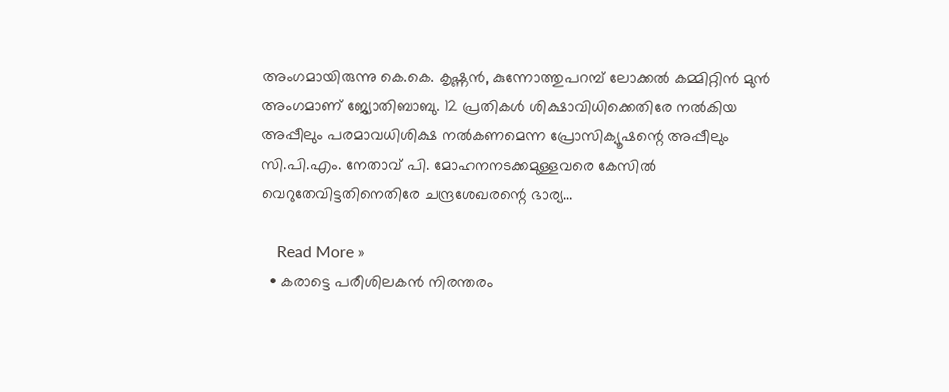അംഗമായിരുന്നു കെ.കെ. കൃഷ്ണന്‍, കുന്നോത്തുപറമ്പ് ലോക്കല്‍ കമ്മിറ്റിന്‍ മുന്‍ അംഗമാണ് ജ്യോതിബാബു. 12 പ്രതികള്‍ ശിക്ഷാവിധിക്കെതിരേ നല്‍കിയ അപ്പീലും പരമാവധിശിക്ഷ നല്‍കണമെന്ന പ്രോസിക്യൂഷന്റെ അപ്പീലും സി.പി.എം. നേതാവ് പി. മോഹനനടക്കമുള്ളവരെ കേസില്‍ വെറുതേവിട്ടതിനെതിരേ ചന്ദ്രശേഖരന്റെ ഭാര്യ…

    Read More »
  • കരാട്ടെ പരീശിലകന്‍ നിരന്തരം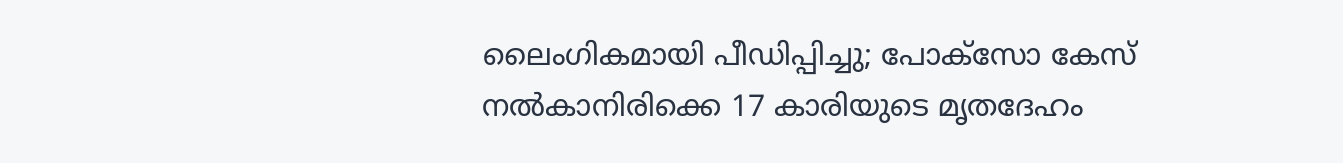ലൈംഗികമായി പീഡിപ്പിച്ചു; പോക്സോ കേസ് നല്‍കാനിരിക്കെ 17 കാരിയുടെ മൃതദേഹം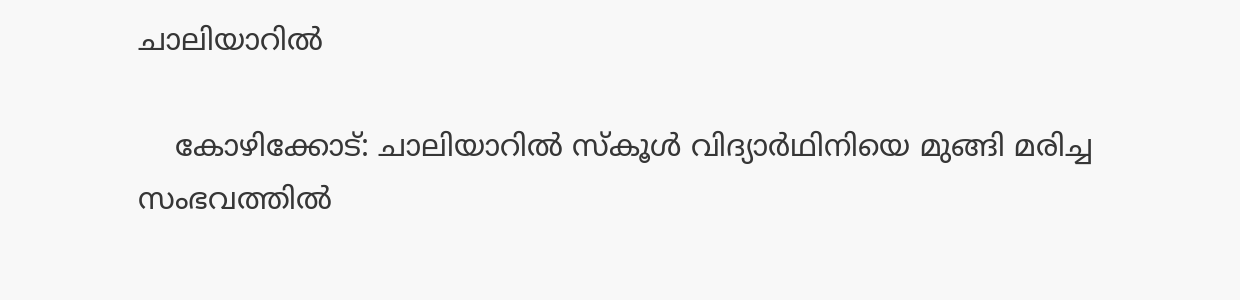ചാലിയാറില്‍

    കോഴിക്കോട്: ചാലിയാറില്‍ സ്‌കൂള്‍ വിദ്യാര്‍ഥിനിയെ മുങ്ങി മരിച്ച സംഭവത്തില്‍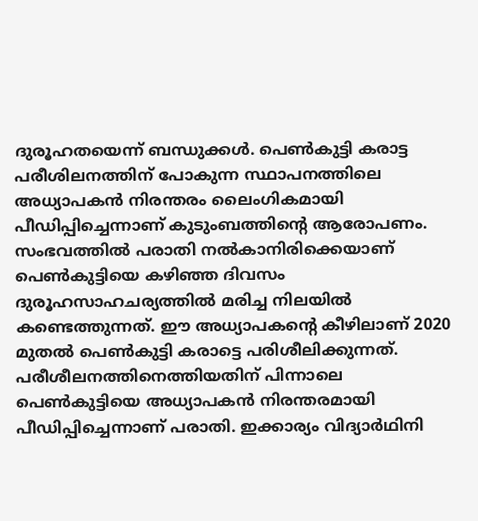ദുരൂഹതയെന്ന് ബന്ധുക്കള്‍. പെണ്‍കുട്ടി കരാട്ട പരീശിലനത്തിന് പോകുന്ന സ്ഥാപനത്തിലെ അധ്യാപകന്‍ നിരന്തരം ലൈംഗികമായി പീഡിപ്പിച്ചെന്നാണ് കുടുംബത്തിന്റെ ആരോപണം. സംഭവത്തില്‍ പരാതി നല്‍കാനിരിക്കെയാണ് പെണ്‍കുട്ടിയെ കഴിഞ്ഞ ദിവസം ദുരൂഹസാഹചര്യത്തില്‍ മരിച്ച നിലയില്‍ കണ്ടെത്തുന്നത്. ഈ അധ്യാപകന്റെ കീഴിലാണ് 2020 മുതല്‍ പെണ്‍കുട്ടി കരാട്ടെ പരിശീലിക്കുന്നത്. പരീശീലനത്തിനെത്തിയതിന് പിന്നാലെ പെണ്‍കുട്ടിയെ അധ്യാപകന്‍ നിരന്തരമായി പീഡിപ്പിച്ചെന്നാണ് പരാതി. ഇക്കാര്യം വിദ്യാര്‍ഥിനി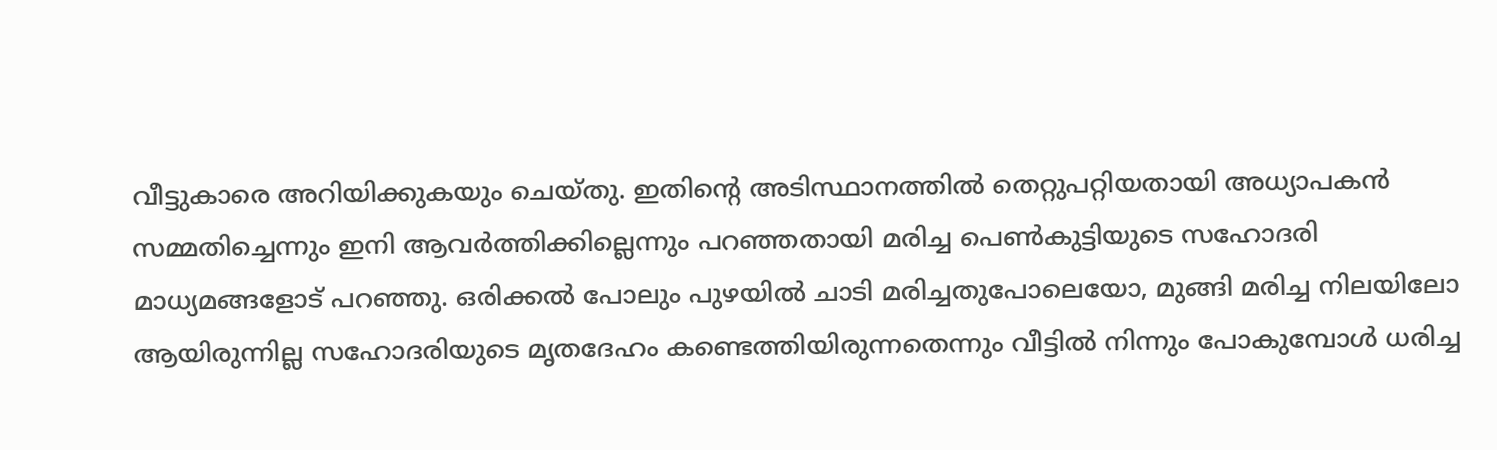വീട്ടുകാരെ അറിയിക്കുകയും ചെയ്തു. ഇതിന്റെ അടിസ്ഥാനത്തില്‍ തെറ്റുപറ്റിയതായി അധ്യാപകന്‍ സമ്മതിച്ചെന്നും ഇനി ആവര്‍ത്തിക്കില്ലെന്നും പറഞ്ഞതായി മരിച്ച പെണ്‍കുട്ടിയുടെ സഹോദരി മാധ്യമങ്ങളോട് പറഞ്ഞു. ഒരിക്കല്‍ പോലും പുഴയില്‍ ചാടി മരിച്ചതുപോലെയോ, മുങ്ങി മരിച്ച നിലയിലോ ആയിരുന്നില്ല സഹോദരിയുടെ മൃതദേഹം കണ്ടെത്തിയിരുന്നതെന്നും വീട്ടില്‍ നിന്നും പോകുമ്പോള്‍ ധരിച്ച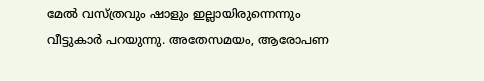മേല്‍ വസ്ത്രവും ഷാളും ഇല്ലായിരുന്നെന്നും വീട്ടുകാര്‍ പറയുന്നു. അതേസമയം, ആരോപണ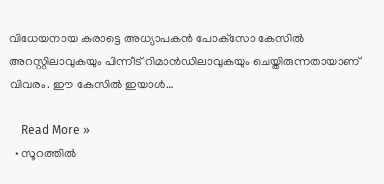വിധേയനായ കരാട്ടെ അധ്യാപകന്‍ പോക്‌സോ കേസില്‍ അറസ്റ്റിലാവുകയും പിന്നീട് റിമാന്‍ഡിലാവുകയും ചെയ്തിരുന്നതായാണ് വിവരം. ഈ കേസില്‍ ഇയാള്‍…

    Read More »
  • സൂറത്തില്‍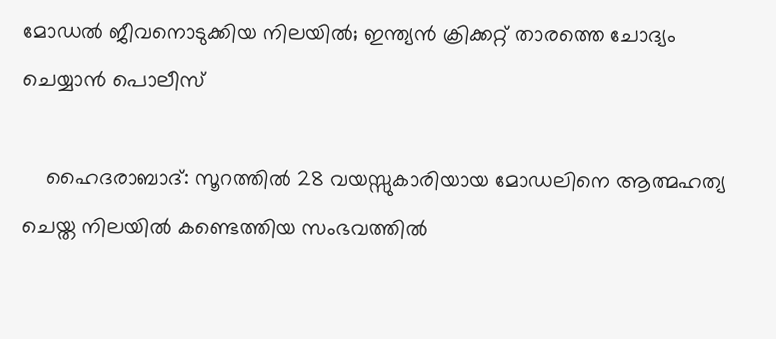മോഡല്‍ ജീവനൊടുക്കിയ നിലയില്‍; ഇന്ത്യന്‍ ക്രിക്കറ്റ് താരത്തെ ചോദ്യം ചെയ്യാന്‍ പൊലീസ്

    ഹൈദരാബാദ്: സൂറത്തില്‍ 28 വയസ്സുകാരിയായ മോഡലിനെ ആത്മഹത്യ ചെയ്ത നിലയില്‍ കണ്ടെത്തിയ സംഭവത്തില്‍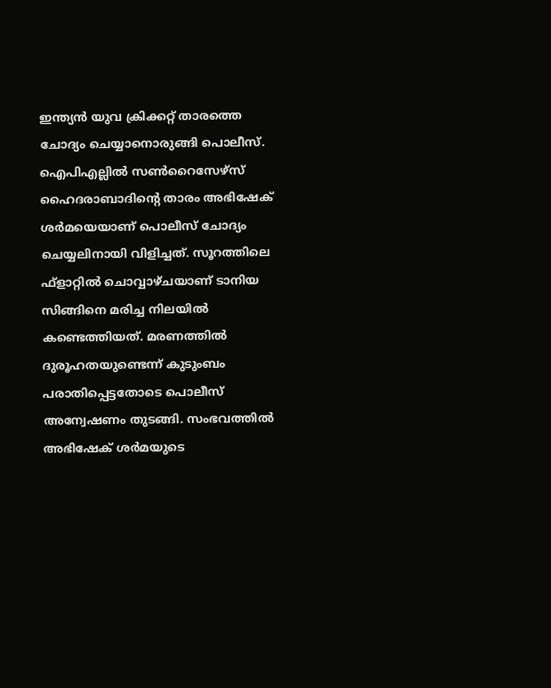ഇന്ത്യന്‍ യുവ ക്രിക്കറ്റ് താരത്തെ ചോദ്യം ചെയ്യാനൊരുങ്ങി പൊലീസ്. ഐപിഎല്ലില്‍ സണ്‍റൈസേഴ്‌സ് ഹൈദരാബാദിന്റെ താരം അഭിഷേക് ശര്‍മയെയാണ് പൊലീസ് ചോദ്യം ചെയ്യലിനായി വിളിച്ചത്. സൂറത്തിലെ ഫ്‌ളാറ്റില്‍ ചൊവ്വാഴ്ചയാണ് ടാനിയ സിങ്ങിനെ മരിച്ച നിലയില്‍ കണ്ടെത്തിയത്. മരണത്തില്‍ ദുരൂഹതയുണ്ടെന്ന് കുടുംബം പരാതിപ്പെട്ടതോടെ പൊലീസ് അന്വേഷണം തുടങ്ങി. സംഭവത്തില്‍ അഭിഷേക് ശര്‍മയുടെ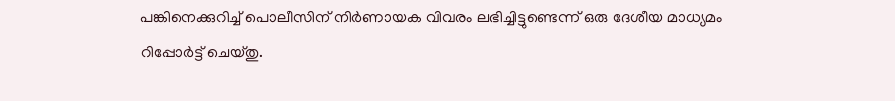പങ്കിനെക്കുറിച്ച് പൊലീസിന് നിര്‍ണായക വിവരം ലഭിച്ചിട്ടുണ്ടെന്ന് ഒരു ദേശീയ മാധ്യമം റിപ്പോര്‍ട്ട് ചെയ്തു.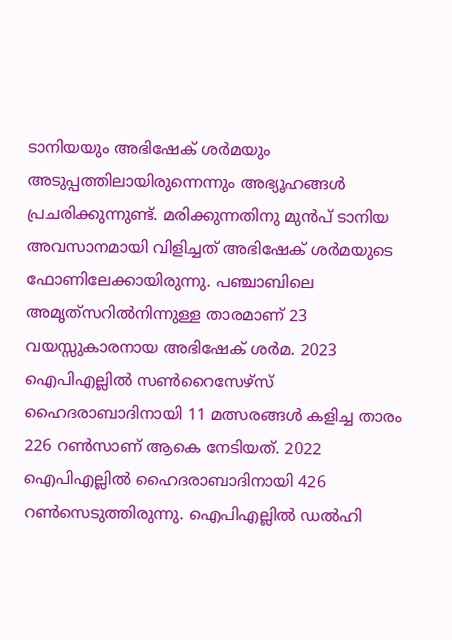ടാനിയയും അഭിഷേക് ശര്‍മയും അടുപ്പത്തിലായിരുന്നെന്നും അഭ്യൂഹങ്ങള്‍ പ്രചരിക്കുന്നുണ്ട്. മരിക്കുന്നതിനു മുന്‍പ് ടാനിയ അവസാനമായി വിളിച്ചത് അഭിഷേക് ശര്‍മയുടെ ഫോണിലേക്കായിരുന്നു. പഞ്ചാബിലെ അമൃത്‌സറില്‍നിന്നുള്ള താരമാണ് 23 വയസ്സുകാരനായ അഭിഷേക് ശര്‍മ. 2023 ഐപിഎല്ലില്‍ സണ്‍റൈസേഴ്‌സ് ഹൈദരാബാദിനായി 11 മത്സരങ്ങള്‍ കളിച്ച താരം 226 റണ്‍സാണ് ആകെ നേടിയത്. 2022 ഐപിഎല്ലില്‍ ഹൈദരാബാദിനായി 426 റണ്‍സെടുത്തിരുന്നു. ഐപിഎല്ലില്‍ ഡല്‍ഹി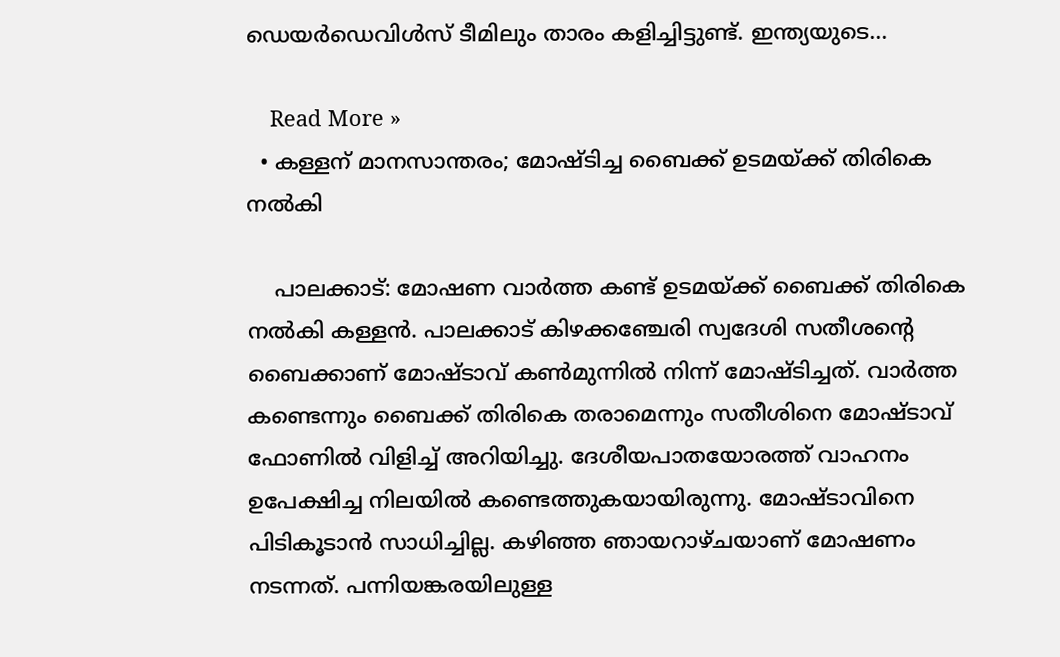ഡെയര്‍ഡെവിള്‍സ് ടീമിലും താരം കളിച്ചിട്ടുണ്ട്. ഇന്ത്യയുടെ…

    Read More »
  • കള്ളന് മാനസാന്തരം; മോഷ്ടിച്ച ബൈക്ക് ഉടമയ്ക്ക് തിരികെ നല്‍കി

    പാലക്കാട്: മോഷണ വാര്‍ത്ത കണ്ട് ഉടമയ്ക്ക് ബൈക്ക് തിരികെ നല്‍കി കള്ളന്‍. പാലക്കാട് കിഴക്കഞ്ചേരി സ്വദേശി സതീശന്റെ ബൈക്കാണ് മോഷ്ടാവ് കണ്‍മുന്നില്‍ നിന്ന് മോഷ്ടിച്ചത്. വാര്‍ത്ത കണ്ടെന്നും ബൈക്ക് തിരികെ തരാമെന്നും സതീശിനെ മോഷ്ടാവ് ഫോണില്‍ വിളിച്ച് അറിയിച്ചു. ദേശീയപാതയോരത്ത് വാഹനം ഉപേക്ഷിച്ച നിലയില്‍ കണ്ടെത്തുകയായിരുന്നു. മോഷ്ടാവിനെ പിടികൂടാന്‍ സാധിച്ചില്ല. കഴിഞ്ഞ ഞായറാഴ്ചയാണ് മോഷണം നടന്നത്. പന്നിയങ്കരയിലുള്ള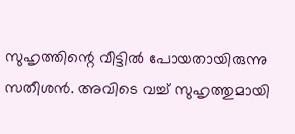സുഹൃത്തിന്റെ വീട്ടില്‍ പോയതായിരുന്നു സതീശന്‍. അവിടെ വച്ച് സുഹൃത്തുമായി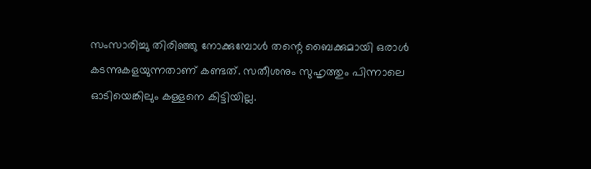സംസാരിച്ചു തിരിഞ്ഞു നോക്കുമ്പോള്‍ തന്റെ ബൈക്കുമായി ഒരാള്‍ കടന്നുകളയുന്നതാണ് കണ്ടത്. സതീശനും സുഹൃത്തും പിന്നാലെ ഓടിയെങ്കിലും കള്ളനെ കിട്ടിയില്ല.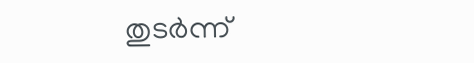തുടര്‍ന്ന്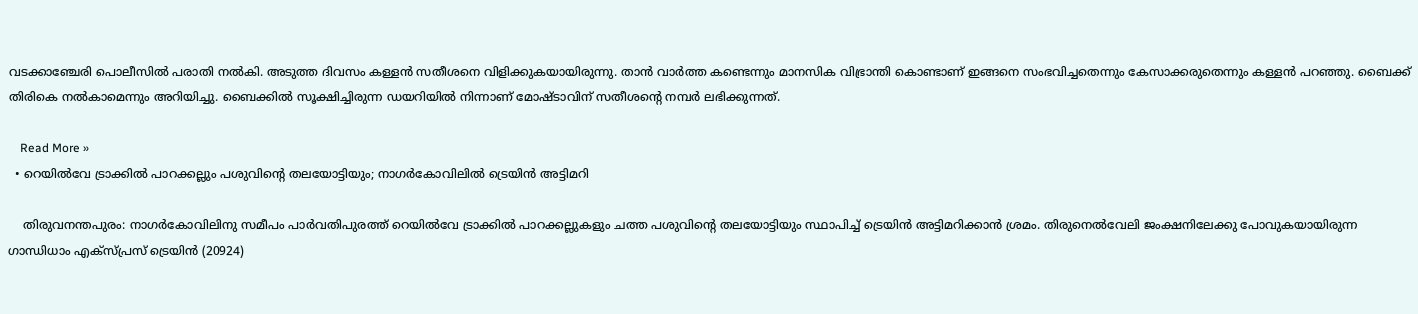വടക്കാഞ്ചേരി പൊലീസില്‍ പരാതി നല്‍കി. അടുത്ത ദിവസം കള്ളന്‍ സതീശനെ വിളിക്കുകയായിരുന്നു. താന്‍ വാര്‍ത്ത കണ്ടെന്നും മാനസിക വിഭ്രാന്തി കൊണ്ടാണ് ഇങ്ങനെ സംഭവിച്ചതെന്നും കേസാക്കരുതെന്നും കള്ളന്‍ പറഞ്ഞു. ബൈക്ക് തിരികെ നല്‍കാമെന്നും അറിയിച്ചു. ബൈക്കില്‍ സൂക്ഷിച്ചിരുന്ന ഡയറിയില്‍ നിന്നാണ് മോഷ്ടാവിന് സതീശന്റെ നമ്പര്‍ ലഭിക്കുന്നത്.

    Read More »
  • റെയില്‍വേ ട്രാക്കില്‍ പാറക്കല്ലും പശുവിന്റെ തലയോട്ടിയും; നാഗര്‍കോവിലില്‍ ട്രെയിന്‍ അട്ടിമറി

    തിരുവനന്തപുരം: നാഗര്‍കോവിലിനു സമീപം പാര്‍വതിപുരത്ത് റെയില്‍വേ ട്രാക്കില്‍ പാറക്കല്ലുകളും ചത്ത പശുവിന്റെ തലയോട്ടിയും സ്ഥാപിച്ച് ട്രെയിന്‍ അട്ടിമറിക്കാന്‍ ശ്രമം. തിരുനെല്‍വേലി ജംക്ഷനിലേക്കു പോവുകയായിരുന്ന ഗാന്ധിധാം എക്സ്പ്രസ് ട്രെയിന്‍ (20924)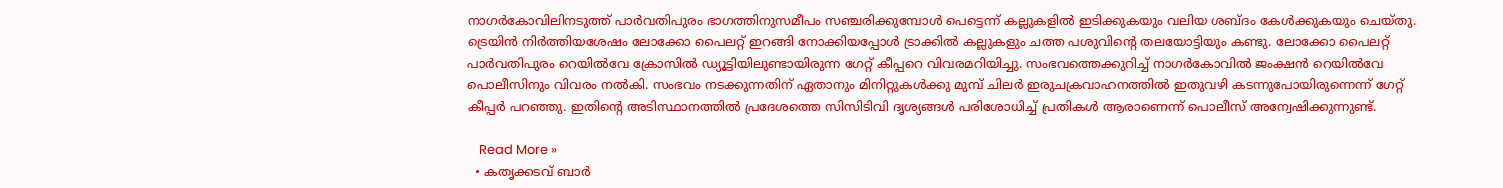നാഗര്‍കോവിലിനടുത്ത് പാര്‍വതിപുരം ഭാഗത്തിനുസമീപം സഞ്ചരിക്കുമ്പോള്‍ പെട്ടെന്ന് കല്ലുകളില്‍ ഇടിക്കുകയും വലിയ ശബ്ദം കേള്‍ക്കുകയും ചെയ്തു. ട്രെയിന്‍ നിര്‍ത്തിയശേഷം ലോക്കോ പൈലറ്റ് ഇറങ്ങി നോക്കിയപ്പോള്‍ ട്രാക്കില്‍ കല്ലുകളും ചത്ത പശുവിന്റെ തലയോട്ടിയും കണ്ടു. ലോക്കോ പൈലറ്റ് പാര്‍വതിപുരം റെയില്‍വേ ക്രോസില്‍ ഡ്യൂട്ടിയിലുണ്ടായിരുന്ന ഗേറ്റ് കീപ്പറെ വിവരമറിയിച്ചു. സംഭവത്തെക്കുറിച്ച് നാഗര്‍കോവില്‍ ജംക്ഷന്‍ റെയില്‍വേ പൊലീസിനും വിവരം നല്‍കി. സംഭവം നടക്കുന്നതിന് ഏതാനും മിനിറ്റുകള്‍ക്കു മുമ്പ് ചിലര്‍ ഇരുചക്രവാഹനത്തില്‍ ഇതുവഴി കടന്നുപോയിരുന്നെന്ന് ഗേറ്റ് കീപ്പര്‍ പറഞ്ഞു. ഇതിന്റെ അടിസ്ഥാനത്തില്‍ പ്രദേശത്തെ സിസിടിവി ദൃശ്യങ്ങള്‍ പരിശോധിച്ച് പ്രതികള്‍ ആരാണെന്ന് പൊലീസ് അന്വേഷിക്കുന്നുണ്ട്.

    Read More »
  • കതൃക്കടവ്‌ ബാര്‍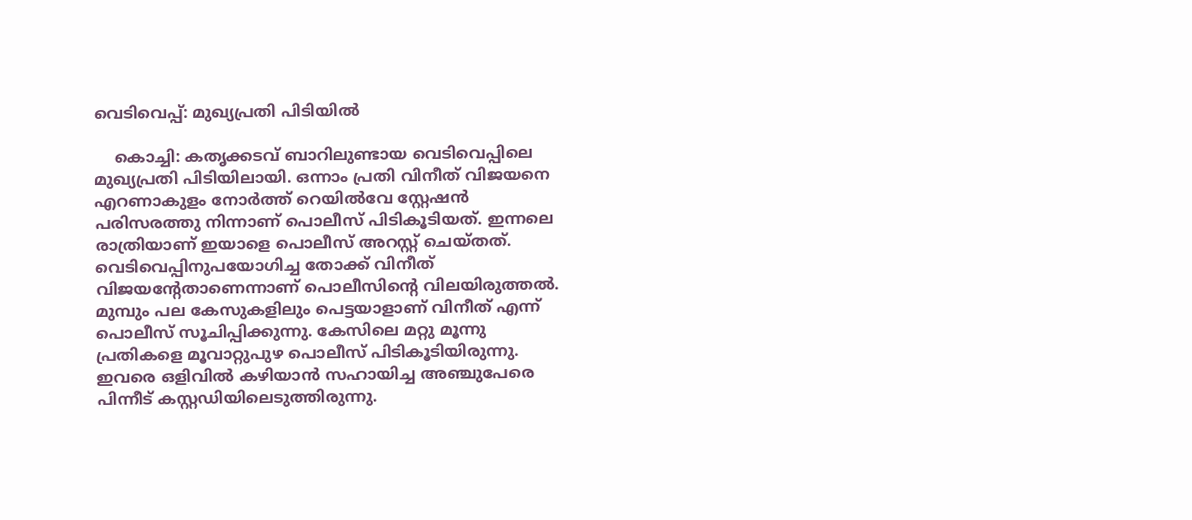വെടിവെപ്പ്: മുഖ്യപ്രതി പിടിയില്‍

    കൊച്ചി: കതൃക്കടവ് ബാറിലുണ്ടായ വെടിവെപ്പിലെ മുഖ്യപ്രതി പിടിയിലായി. ഒന്നാം പ്രതി വിനീത് വിജയനെ എറണാകുളം നോര്‍ത്ത് റെയില്‍വേ സ്റ്റേഷന്‍ പരിസരത്തു നിന്നാണ് പൊലീസ് പിടികൂടിയത്. ഇന്നലെ രാത്രിയാണ് ഇയാളെ പൊലീസ് അറസ്റ്റ് ചെയ്തത്. വെടിവെപ്പിനുപയോഗിച്ച തോക്ക് വിനീത് വിജയന്റേതാണെന്നാണ് പൊലീസിന്റെ വിലയിരുത്തല്‍. മുമ്പും പല കേസുകളിലും പെട്ടയാളാണ് വിനീത് എന്ന് പൊലീസ് സൂചിപ്പിക്കുന്നു. കേസിലെ മറ്റു മൂന്നു പ്രതികളെ മൂവാറ്റുപുഴ പൊലീസ് പിടികൂടിയിരുന്നു. ഇവരെ ഒളിവില്‍ കഴിയാന്‍ സഹായിച്ച അഞ്ചുപേരെ പിന്നീട് കസ്റ്റഡിയിലെടുത്തിരുന്നു.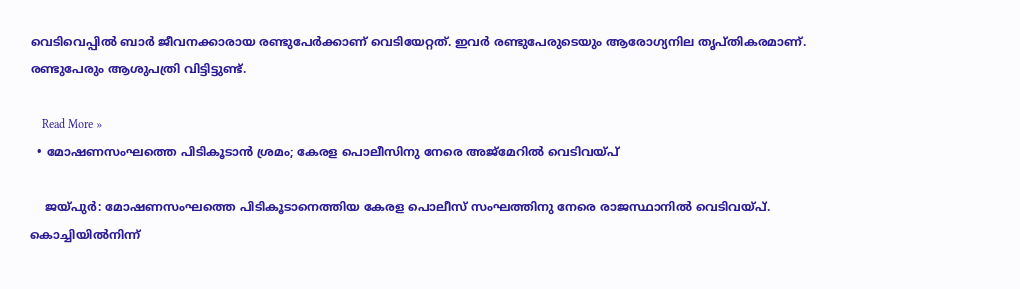വെടിവെപ്പില്‍ ബാര്‍ ജീവനക്കാരായ രണ്ടുപേര്‍ക്കാണ് വെടിയേറ്റത്. ഇവര്‍ രണ്ടുപേരുടെയും ആരോഗ്യനില തൃപ്തികരമാണ്. രണ്ടുപേരും ആശുപത്രി വിട്ടിട്ടുണ്ട്.

    Read More »
  • മോഷണസംഘത്തെ പിടികൂടാന്‍ ശ്രമം; കേരള പൊലീസിനു നേരെ അജ്‌മേറില്‍ വെടിവയ്പ്

    ജയ്പുര്‍: മോഷണസംഘത്തെ പിടികൂടാനെത്തിയ കേരള പൊലീസ് സംഘത്തിനു നേരെ രാജസ്ഥാനില്‍ വെടിവയ്പ്. കൊച്ചിയില്‍നിന്ന്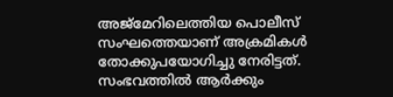അജ്‌മേറിലെത്തിയ പൊലീസ് സംഘത്തെയാണ് അക്രമികള്‍ തോക്കുപയോഗിച്ചു നേരിട്ടത്. സംഭവത്തില്‍ ആര്‍ക്കും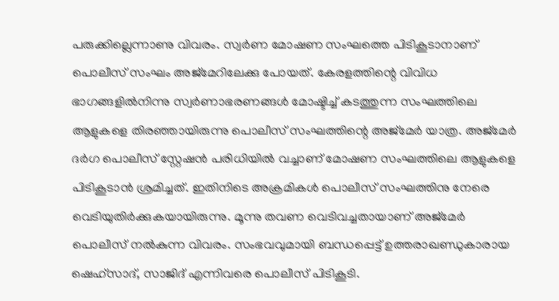പരുക്കില്ലെന്നാണു വിവരം. സ്വര്‍ണ മോഷണ സംഘത്തെ പിടികൂടാനാണ് പൊലീസ് സംഘം അജ്‌മേറിലേക്കു പോയത്. കേരളത്തിന്റെ വിവിധ ഭാഗങ്ങളില്‍നിന്നു സ്വര്‍ണാഭരണങ്ങള്‍ മോഷ്ടിച്ച് കടത്തുന്ന സംഘത്തിലെ ആളുകളെ തിരഞ്ഞായിരുന്നു പൊലീസ് സംഘത്തിന്റെ അജ്‌മേര്‍ യാത്ര. അജ്‌മേര്‍ ദര്‍ഗ പൊലീസ് സ്റ്റേഷന്‍ പരിധിയില്‍ വച്ചാണ് മോഷണ സംഘത്തിലെ ആളുകളെ പിടികൂടാന്‍ ശ്രമിച്ചത്. ഇതിനിടെ അക്രമികള്‍ പൊലീസ് സംഘത്തിനു നേരെ വെടിയുതിര്‍ക്കുകയായിരുന്നു. മൂന്നു തവണ വെടിവച്ചതായാണ് അജ്‌മേര്‍ പൊലീസ് നല്‍കുന്ന വിവരം. സംഭവവുമായി ബന്ധപ്പെട്ട് ഉത്തരാഖണ്ഡുകാരായ ഷെഹ്‌സാദ്, സാജിദ് എന്നിവരെ പൊലീസ് പിടികൂടി.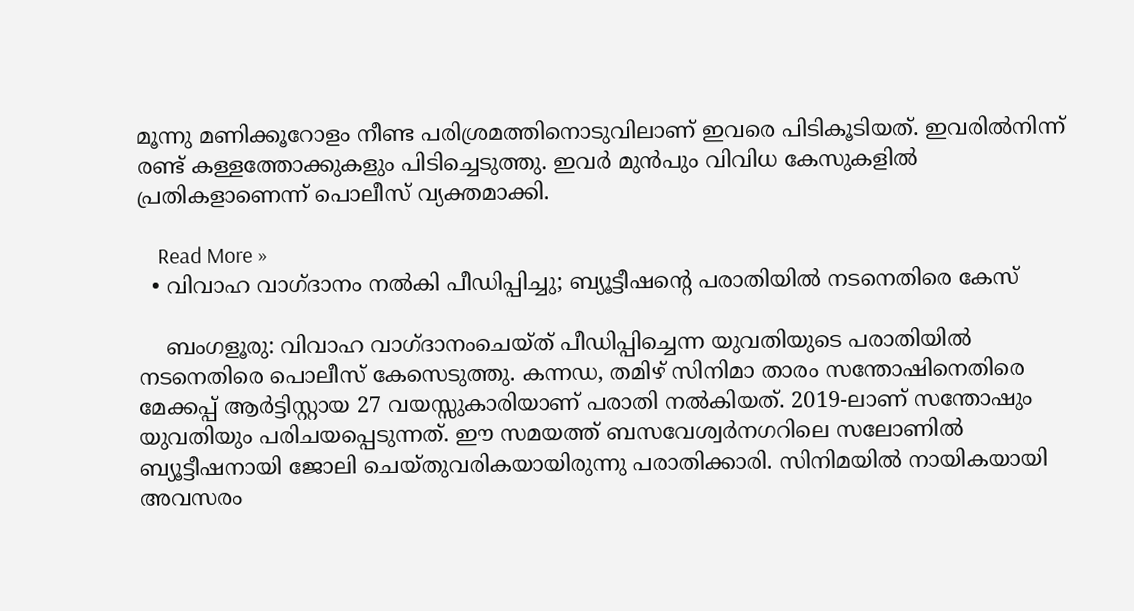മൂന്നു മണിക്കൂറോളം നീണ്ട പരിശ്രമത്തിനൊടുവിലാണ് ഇവരെ പിടികൂടിയത്. ഇവരില്‍നിന്ന് രണ്ട് കള്ളത്തോക്കുകളും പിടിച്ചെടുത്തു. ഇവര്‍ മുന്‍പും വിവിധ കേസുകളില്‍ പ്രതികളാണെന്ന് പൊലീസ് വ്യക്തമാക്കി.

    Read More »
  • വിവാഹ വാഗ്ദാനം നല്‍കി പീഡിപ്പിച്ചു; ബ്യൂട്ടീഷന്റെ പരാതിയില്‍ നടനെതിരെ കേസ്

    ബംഗളൂരു: വിവാഹ വാഗ്ദാനംചെയ്ത് പീഡിപ്പിച്ചെന്ന യുവതിയുടെ പരാതിയില്‍ നടനെതിരെ പൊലീസ് കേസെടുത്തു. കന്നഡ, തമിഴ് സിനിമാ താരം സന്തോഷിനെതിരെ മേക്കപ്പ് ആര്‍ട്ടിസ്റ്റായ 27 വയസ്സുകാരിയാണ് പരാതി നല്‍കിയത്. 2019-ലാണ് സന്തോഷും യുവതിയും പരിചയപ്പെടുന്നത്. ഈ സമയത്ത് ബസവേശ്വര്‍നഗറിലെ സലോണില്‍ ബ്യൂട്ടീഷനായി ജോലി ചെയ്തുവരികയായിരുന്നു പരാതിക്കാരി. സിനിമയില്‍ നായികയായി അവസരം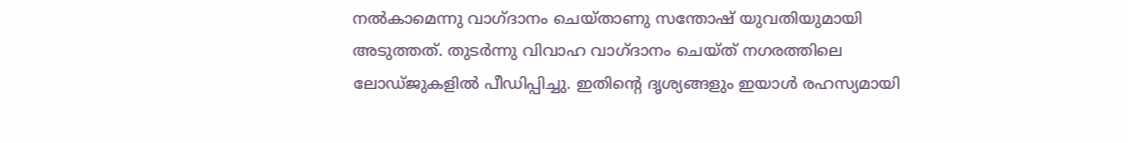നല്‍കാമെന്നു വാഗ്ദാനം ചെയ്താണു സന്തോഷ് യുവതിയുമായി അടുത്തത്. തുടര്‍ന്നു വിവാഹ വാഗ്ദാനം ചെയ്ത് നഗരത്തിലെ ലോഡ്ജുകളില്‍ പീഡിപ്പിച്ചു. ഇതിന്റെ ദൃശ്യങ്ങളും ഇയാള്‍ രഹസ്യമായി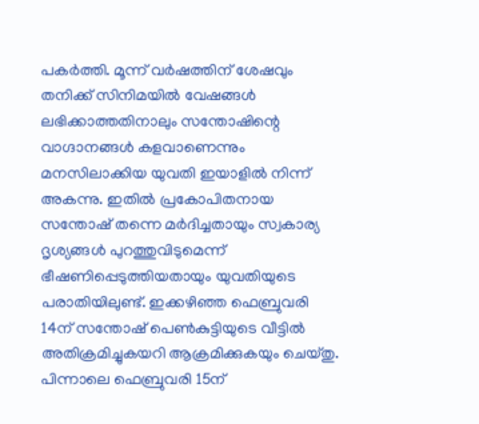പകര്‍ത്തി. മൂന്ന് വര്‍ഷത്തിന് ശേഷവും തനിക്ക് സിനിമയില്‍ വേഷങ്ങള്‍ ലഭിക്കാത്തതിനാലും സന്തോഷിന്റെ വാഗ്ദാനങ്ങള്‍ കളവാണെന്നും മനസിലാക്കിയ യുവതി ഇയാളില്‍ നിന്ന് അകന്നു. ഇതില്‍ പ്രകോപിതനായ സന്തോഷ് തന്നെ മര്‍ദിച്ചതായും സ്വകാര്യ ദൃശ്യങ്ങള്‍ പുറത്തുവിടുമെന്ന് ഭീഷണിപ്പെടുത്തിയതായും യുവതിയുടെ പരാതിയിലുണ്ട്. ഇക്കഴിഞ്ഞ ഫെബ്രുവരി 14ന് സന്തോഷ് പെണ്‍കുട്ടിയുടെ വീട്ടില്‍ അതിക്രമിച്ചുകയറി ആക്രമിക്കുകയും ചെയ്തു. പിന്നാലെ ഫെബ്രുവരി 15ന്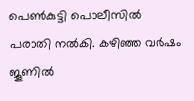പെണ്‍കുട്ടി പൊലീസില്‍ പരാതി നല്‍കി. കഴിഞ്ഞ വര്‍ഷം ജൂണില്‍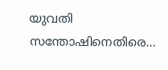യുവതി സന്തോഷിനെതിരെ…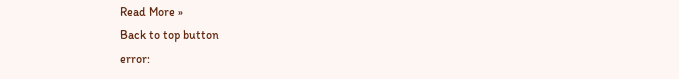Read More »
Back to top button
error: